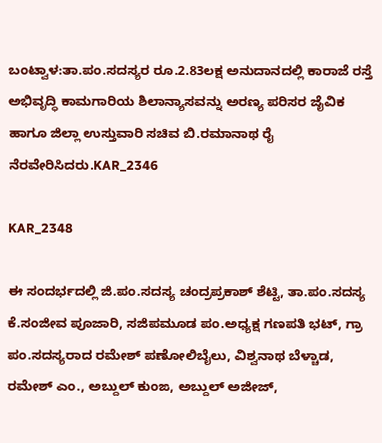ಬಂಟ್ವಾಳ:ತಾ.ಪಂ.ಸದಸ್ಯರ ರೂ.2.83ಲಕ್ಷ ಅನುದಾನದಲ್ಲಿ ಕಾರಾಜೆ ರಸ್ತೆ ಅಭಿವೃದ್ಧಿ ಕಾಮಗಾರಿಯ ಶಿಲಾನ್ಯಾಸವನ್ನು ಅರಣ್ಯ ಪರಿಸರ ಜೈವಿಕ ಹಾಗೂ ಜಿಲ್ಲಾ ಉಸ್ತುವಾರಿ ಸಚಿವ ಬಿ.ರಮಾನಾಥ ರೈ ನೆರವೇರಿಸಿದರು.KAR_2346

KAR_2348

ಈ ಸಂದರ್ಭದಲ್ಲಿ ಜಿ.ಪಂ.ಸದಸ್ಯ ಚಂದ್ರಪ್ರಕಾಶ್ ಶೆಟ್ಟಿ, ತಾ.ಪಂ.ಸದಸ್ಯ ಕೆ.ಸಂಜೀವ ಪೂಜಾರಿ, ಸಜಿಪಮೂಡ ಪಂ.ಅಧ್ಯಕ್ಷ ಗಣಪತಿ ಭಟ್, ಗ್ರಾ ಪಂ.ಸದಸ್ಯರಾದ ರಮೇಶ್ ಪಣೋಲಿಬೈಲು, ವಿಶ್ವನಾಥ ಬೆಳ್ಚಾಡ, ರಮೇಶ್ ಎಂ., ಅಬ್ದುಲ್ ಕುಂಙ, ಅಬ್ದುಲ್ ಅಜೀಜ್,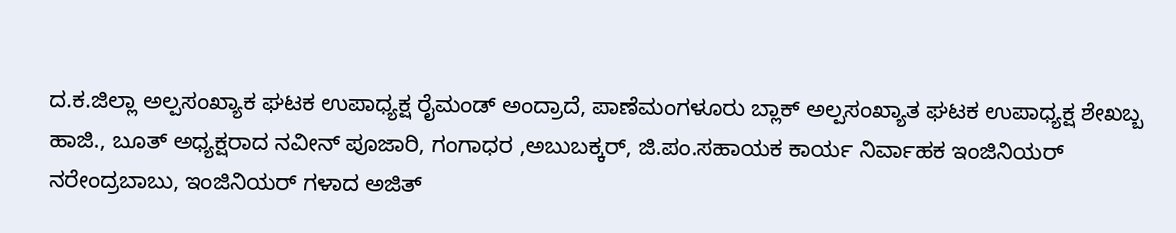ದ.ಕ.ಜಿಲ್ಲಾ ಅಲ್ಪಸಂಖ್ಯಾಕ ಘಟಕ ಉಪಾಧ್ಯಕ್ಷ ರೈಮಂಡ್ ಅಂದ್ರಾದೆ, ಪಾಣೆಮಂಗಳೂರು ಬ್ಲಾಕ್ ಅಲ್ಪಸಂಖ್ಯಾತ ಘಟಕ ಉಪಾಧ್ಯಕ್ಷ ಶೇಖಬ್ಬ ಹಾಜಿ., ಬೂತ್ ಅಧ್ಯಕ್ಷರಾದ ನವೀನ್ ಪೂಜಾರಿ, ಗಂಗಾಧರ ,ಅಬುಬಕ್ಕರ್, ಜಿ.ಪಂ.ಸಹಾಯಕ ಕಾರ್ಯ ನಿರ್ವಾಹಕ ಇಂಜಿನಿಯರ್ ನರೇಂದ್ರಬಾಬು, ಇಂಜಿನಿಯರ್ ಗಳಾದ ಅಜಿತ್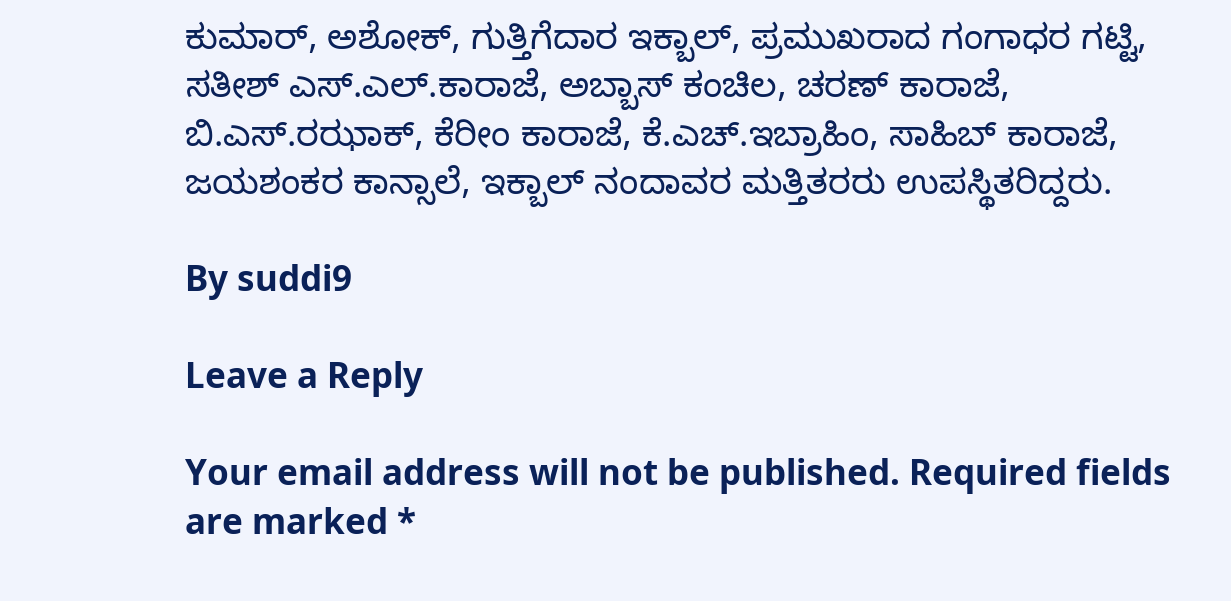ಕುಮಾರ್, ಅಶೋಕ್, ಗುತ್ತಿಗೆದಾರ ಇಕ್ಬಾಲ್, ಪ್ರಮುಖರಾದ ಗಂಗಾಧರ ಗಟ್ಟಿ, ಸತೀಶ್ ಎಸ್.ಎಲ್.ಕಾರಾಜೆ, ಅಬ್ಬಾಸ್ ಕಂಚಿಲ, ಚರಣ್ ಕಾರಾಜೆ, ಬಿ.ಎಸ್.ರಝಾಕ್, ಕೆರೀಂ ಕಾರಾಜೆ, ಕೆ.ಎಚ್.ಇಬ್ರಾಹಿಂ, ಸಾಹಿಬ್ ಕಾರಾಜೆ, ಜಯಶಂಕರ ಕಾನ್ಸಾಲೆ, ಇಕ್ಬಾಲ್ ನಂದಾವರ ಮತ್ತಿತರರು ಉಪಸ್ಥಿತರಿದ್ದರು.

By suddi9

Leave a Reply

Your email address will not be published. Required fields are marked *